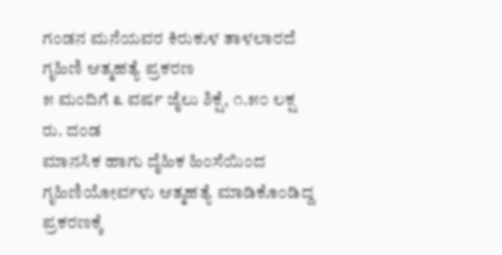ಗಂಡನ ಮನೆಯವರ ಕಿರುಕುಳ ತಾಳಲಾರದೆ ಗೃಹಿಣಿ ಆತ್ಮಹತ್ಯೆ ಪ್ರಕರಣ
೫ ಮಂದಿಗೆ ೩ ವರ್ಷ ಜೈಲು ಶಿಕ್ಷೆ, ೧.೫೦ ಲಕ್ಷ ರು. ದಂಡ
ಮಾನಸಿಕ ಹಾಗು ದೈಹಿಕ ಹಿಂಸೆಯಿಂದ ಗೃಹಿಣಿಯೋರ್ವಳು ಆತ್ಮಹತ್ಯೆ ಮಾಡಿಕೊಂಡಿದ್ದ ಪ್ರಕರಣಕ್ಕೆ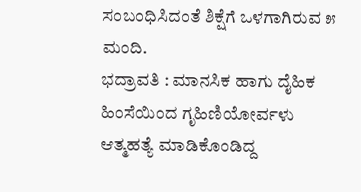ಸಂಬಂಧಿಸಿದಂತೆ ಶಿಕ್ಷೆಗೆ ಒಳಗಾಗಿರುವ ೫ ಮಂದಿ.
ಭದ್ರಾವತಿ : ಮಾನಸಿಕ ಹಾಗು ದೈಹಿಕ ಹಿಂಸೆಯಿಂದ ಗೃಹಿಣಿಯೋರ್ವಳು ಆತ್ಮಹತ್ಯೆ ಮಾಡಿಕೊಂಡಿದ್ದ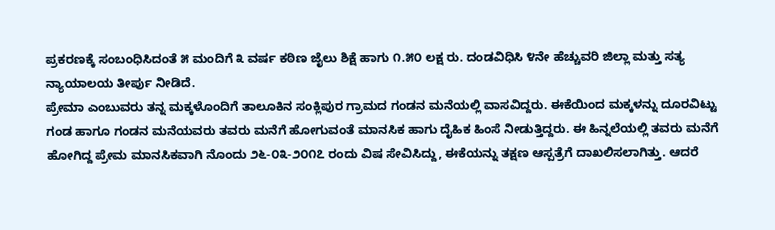ಪ್ರಕರಣಕ್ಕೆ ಸಂಬಂಧಿಸಿದಂತೆ ೫ ಮಂದಿಗೆ ೩ ವರ್ಷ ಕಠಿಣ ಜೈಲು ಶಿಕ್ಷೆ ಹಾಗು ೧.೫೦ ಲಕ್ಷ ರು. ದಂಡವಿಧಿಸಿ ೪ನೇ ಹೆಚ್ಚುವರಿ ಜಿಲ್ಲಾ ಮತ್ತು ಸತ್ಯ ನ್ಯಾಯಾಲಯ ತೀರ್ಪು ನೀಡಿದೆ.
ಪ್ರೇಮಾ ಎಂಬುವರು ತನ್ನ ಮಕ್ಕಳೊಂದಿಗೆ ತಾಲೂಕಿನ ಸಂಕ್ಲಿಪುರ ಗ್ರಾಮದ ಗಂಡನ ಮನೆಯಲ್ಲಿ ವಾಸವಿದ್ದರು. ಈಕೆಯಿಂದ ಮಕ್ಕಳನ್ನು ದೂರವಿಟ್ಟು ಗಂಡ ಹಾಗೂ ಗಂಡನ ಮನೆಯವರು ತವರು ಮನೆಗೆ ಹೋಗುವಂತೆ ಮಾನಸಿಕ ಹಾಗು ದೈಹಿಕ ಹಿಂಸೆ ನೀಡುತ್ತಿದ್ದರು. ಈ ಹಿನ್ನಲೆಯಲ್ಲಿ ತವರು ಮನೆಗೆ ಹೋಗಿದ್ದ ಪ್ರೇಮ ಮಾನಸಿಕವಾಗಿ ನೊಂದು ೨೬-೦೩-೨೦೧೭ ರಂದು ವಿಷ ಸೇವಿಸಿದ್ದು, ಈಕೆಯನ್ನು ತಕ್ಷಣ ಆಸ್ಪತ್ರೆಗೆ ದಾಖಲಿಸಲಾಗಿತ್ತು. ಆದರೆ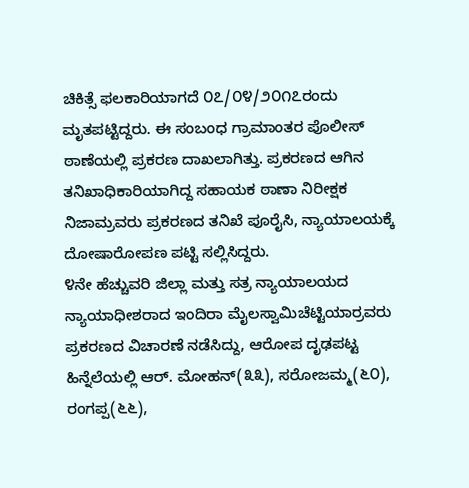ಚಿಕಿತ್ಸೆ ಫಲಕಾರಿಯಾಗದೆ ೦೭/೦೪/೨೦೧೭ರಂದು ಮೃತಪಟ್ಟಿದ್ದರು. ಈ ಸಂಬಂಧ ಗ್ರಾಮಾಂತರ ಪೊಲೀಸ್ ಠಾಣೆಯಲ್ಲಿ ಪ್ರಕರಣ ದಾಖಲಾಗಿತ್ತು. ಪ್ರಕರಣದ ಆಗಿನ ತನಿಖಾಧಿಕಾರಿಯಾಗಿದ್ದ ಸಹಾಯಕ ಠಾಣಾ ನಿರೀಕ್ಷಕ ನಿಜಾಮ್ರವರು ಪ್ರಕರಣದ ತನಿಖೆ ಪೂರೈಸಿ, ನ್ಯಾಯಾಲಯಕ್ಕೆ ದೋಷಾರೋಪಣ ಪಟ್ಟಿ ಸಲ್ಲಿಸಿದ್ದರು.
೪ನೇ ಹೆಚ್ಚುವರಿ ಜಿಲ್ಲಾ ಮತ್ತು ಸತ್ರ ನ್ಯಾಯಾಲಯದ ನ್ಯಾಯಾಧೀಶರಾದ ಇಂದಿರಾ ಮೈಲಸ್ವಾಮಿಚೆಟ್ಟಿಯಾರ್ರವರು ಪ್ರಕರಣದ ವಿಚಾರಣೆ ನಡೆಸಿದ್ದು, ಆರೋಪ ದೃಢಪಟ್ಟ ಹಿನ್ನೆಲೆಯಲ್ಲಿ ಆರ್. ಮೋಹನ್(೩೩), ಸರೋಜಮ್ಮ(೬೦), ರಂಗಪ್ಪ(೬೬),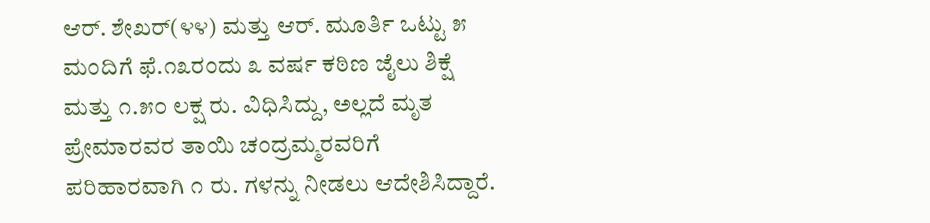ಆರ್. ಶೇಖರ್(೪೪) ಮತ್ತು ಆರ್. ಮೂರ್ತಿ ಒಟ್ಟು ೫ ಮಂದಿಗೆ ಫೆ.೧೩ರಂದು ೩ ವರ್ಷ ಕಠಿಣ ಜೈಲು ಶಿಕ್ಷೆ ಮತ್ತು ೧.೫೦ ಲಕ್ಷ ರು. ವಿಧಿಸಿದ್ದು, ಅಲ್ಲದೆ ಮೃತ ಪ್ರೇಮಾರವರ ತಾಯಿ ಚಂದ್ರಮ್ಮರವರಿಗೆ ಪರಿಹಾರವಾಗಿ ೧ ರು. ಗಳನ್ನು ನೀಡಲು ಆದೇಶಿಸಿದ್ದಾರೆ.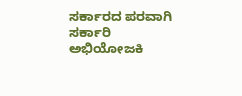ಸರ್ಕಾರದ ಪರವಾಗಿ ಸರ್ಕಾರಿ ಅಭಿಯೋಜಕಿ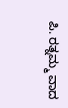ಪಿ. ರತ್ನಮ್ಮ ವಾದ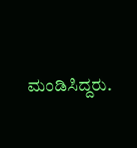ಮಂಡಿಸಿದ್ದರು.